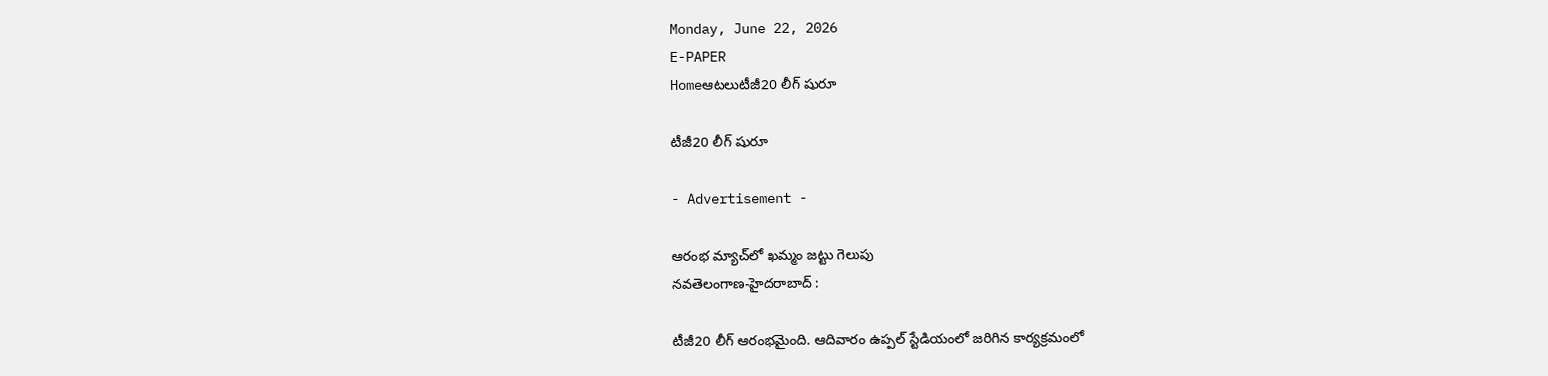Monday, June 22, 2026
E-PAPER
Homeఆటలుటీజీ20 లీగ్ షురూ

టీజీ20 లీగ్ షురూ

- Advertisement -

ఆరంభ మ్యాచ్‌లో ఖమ్మం జట్టు గెలుపు
నవతెలంగాణ-హైదరాబాద్‌ :

టీజీ20 లీగ్‌ ఆరంభమైంది. ఆదివారం ఉప్పల్‌ స్టేడియంలో జరిగిన కార్యక్రమంలో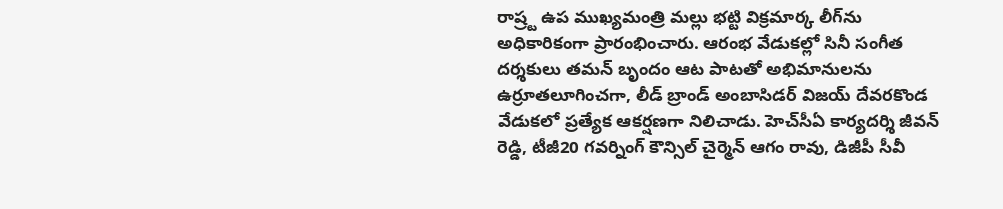రాష్ర్ట ఉప ముఖ్యమంత్రి మల్లు భట్టి విక్రమార్క లీగ్‌ను అధికారికంగా ప్రారంభించారు. ఆరంభ వేడుకల్లో సినీ సంగీత దర్శకులు తమన్‌ బృందం ఆట పాటతో అభిమానులను ఉర్రూతలూగించగా, లీడ్‌ బ్రాండ్‌ అంబాసిడర్‌ విజయ్‌ దేవరకొండ వేడుకలో ప్రత్యేక ఆకర్షణగా నిలిచాడు. హెచ్‌సీఏ కార్యదర్శి జీవన్‌ రెడ్డి, టీజీ20 గవర్నింగ్‌ కౌన్సిల్ చైర్మెన్‌ ఆగం రావు, డిజీపీ సీవీ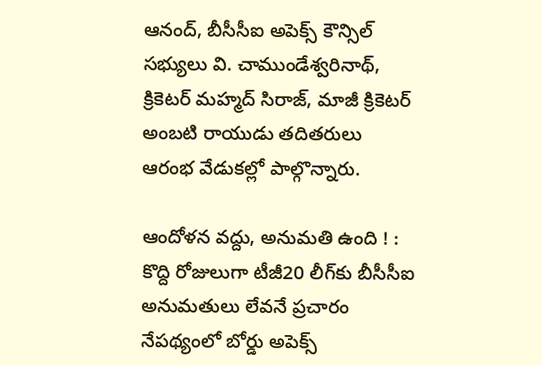ఆనంద్‌, బీసీసీఐ అపెక్స్‌ కౌన్సిల్‌ సభ్యులు వి. చాముండేశ్వరినాథ్‌, క్రికెటర్‌ మహ్మద్‌ సిరాజ్‌, మాజీ క్రికెటర్‌ అంబటి రాయుడు తదితరులు ఆరంభ వేడుకల్లో పాల్గొన్నారు.

ఆందోళన వద్దు, అనుమతి ఉంది ! :
కొద్ది రోజులుగా టీజీ20 లీగ్‌కు బీసీసీఐ అనుమతులు లేవనే ప్రచారం నేపథ్యంలో బోర్డు అపెక్స్‌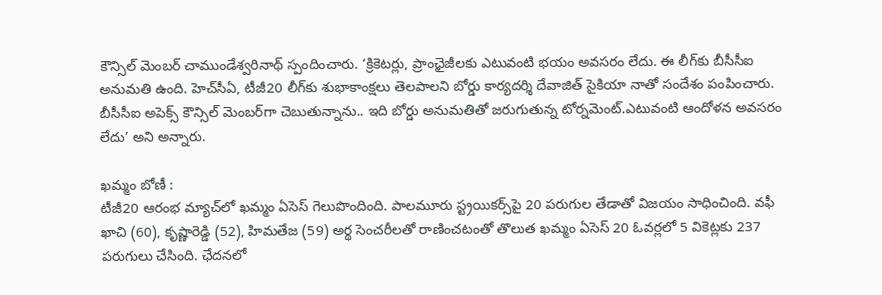కౌన్సిల్ మెంబర్‌ చాముండేశ్వరినాథ్‌ స్పందించారు. ‘క్రికెటర్లు, ప్రాంఛైజీలకు ఎటువంటి భయం అవసరం లేదు. ఈ లీగ్‌కు బీసీసీఐ అనుమతి ఉంది. హెచ్‌సీఏ, టీజీ20 లీగ్‌కు శుభాకాంక్షలు తెలపాలని బోర్డు కార్యదర్శి దేవాజిత్‌ సైకియా నాతో సందేశం పంపించారు. బీసీసీఐ అపెక్స్‌ కౌన్సిల్‌ మెంబర్‌గా చెబుతున్నాను.. ఇది బోర్డు అనుమతితో జరుగుతున్న టోర్నమెంట్‌.ఎటువంటి ఆందోళన అవసరం లేదు’ అని అన్నారు.

ఖమ్మం బోణీ :
టీజీ20 ఆరంభ మ్యాచ్‌లో ఖమ్మం ఏసెస్‌ గెలుపొందింది. పాలమూరు స్ట్రయికర్స్‌పై 20 పరుగుల తేడాతో విజయం సాధించింది. వఫీ ఖాచి (60), కృష్ణారెడ్డి (52), హిమతేజ (59) అర్థ సెంచరీలతో రాణించటంతో తొలుత ఖమ్మం ఏసెస్‌ 20 ఓవర్లలో 5 వికెట్లకు 237 పరుగులు చేసింది. ఛేదనలో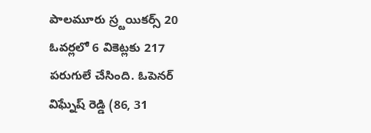పాలమూరు స్ర్టయికర్స్‌ 20 ఓవర్లలో 6 వికెట్లకు 217 పరుగులే చేసింది. ఓపెనర్‌ విఘ్నేష్‌ రెడ్డి (86, 31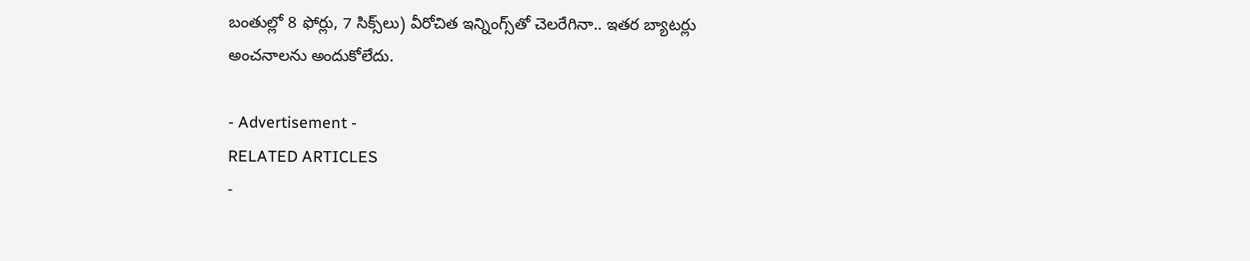బంతుల్లో 8 ఫోర్లు, 7 సిక్స్‌లు) వీరోచిత ఇన్నింగ్స్‌తో చెలరేగినా.. ఇతర బ్యాటర్లు అంచనాలను అందుకోలేదు.

- Advertisement -
RELATED ARTICLES
-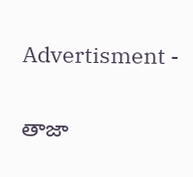Advertisment -

తాజా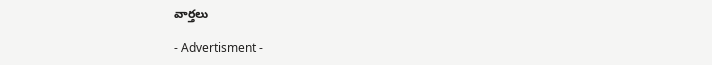వార్తలు

- Advertisment -